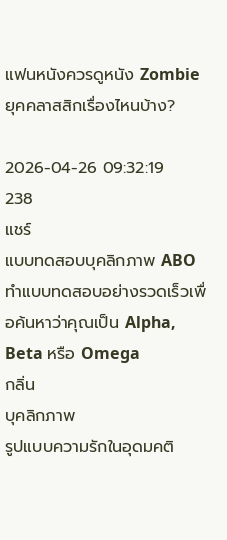แฟนหนังควรดูหนัง Zombie ยุคคลาสสิกเรื่องไหนบ้าง?

2026-04-26 09:32:19
238
แชร์
แบบทดสอบบุคลิกภาพ ABO
ทำแบบทดสอบอย่างรวดเร็วเพื่อค้นหาว่าคุณเป็น Alpha, Beta หรือ Omega
กลิ่น
บุคลิกภาพ
รูปแบบความรักในอุดมคติ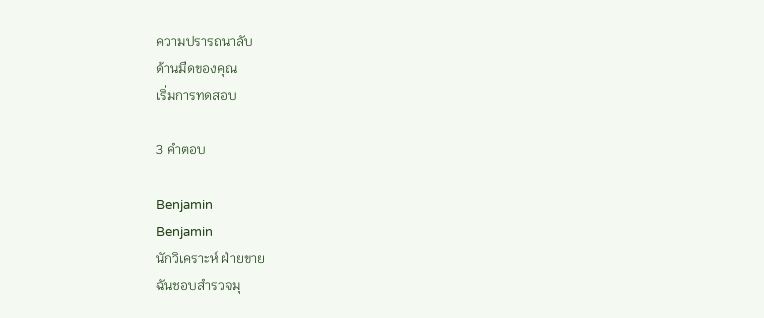ความปรารถนาลับ
ด้านมืดของคุณ
เริ่มการทดสอบ

3 คำตอบ

Benjamin
Benjamin
นักวิเคราะห์ ฝ่ายขาย
ฉันชอบสำรวจมุ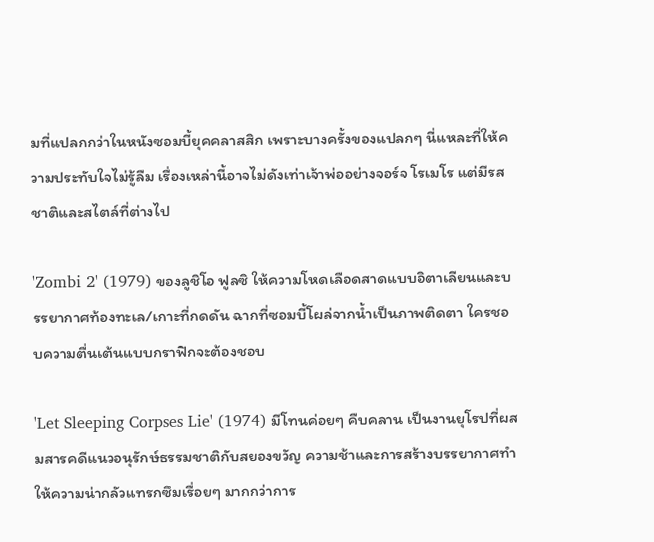มที่แปลกกว่าในหนังซอมบี้ยุคคลาสสิก เพราะบางครั้งของแปลกๆ นี่แหละที่ให้ความประทับใจไม่รู้ลืม เรื่องเหล่านี้อาจไม่ดังเท่าเจ้าพ่ออย่างจอร์จ โรเมโร แต่มีรสชาติและสไตล์ที่ต่างไป

'Zombi 2' (1979) ของลูชิโอ ฟูลซิ ให้ความโหดเลือดสาดแบบอิตาเลียนและบรรยากาศท้องทะเล/เกาะที่กดดัน ฉากที่ซอมบี้โผล่จากน้ำเป็นภาพติดตา ใครชอบความตื่นเต้นแบบกราฟิกจะต้องชอบ

'Let Sleeping Corpses Lie' (1974) มีโทนค่อยๆ คืบคลาน เป็นงานยุโรปที่ผสมสารคดีแนวอนุรักษ์ธรรมชาติกับสยองขวัญ ความช้าและการสร้างบรรยากาศทำให้ความน่ากลัวแทรกซึมเรื่อยๆ มากกว่าการ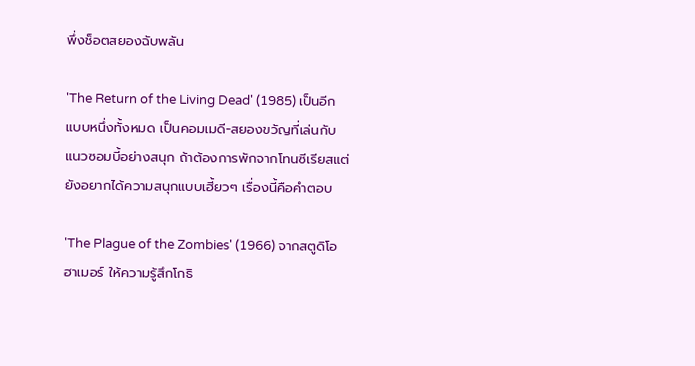พึ่งช็อตสยองฉับพลัน

'The Return of the Living Dead' (1985) เป็นอีกแบบหนึ่งทั้งหมด เป็นคอมเมดี-สยองขวัญที่เล่นกับแนวซอมบี้อย่างสนุก ถ้าต้องการพักจากโทนซีเรียสแต่ยังอยากได้ความสนุกแบบเฮี้ยวๆ เรื่องนี้คือคำตอบ

'The Plague of the Zombies' (1966) จากสตูดิโอฮาเมอร์ ให้ความรู้สึกโกธิ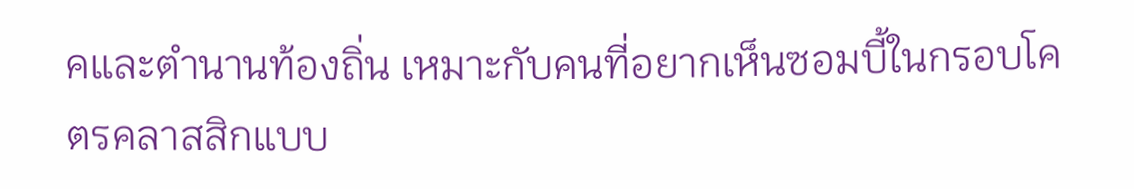คและตำนานท้องถิ่น เหมาะกับคนที่อยากเห็นซอมบี้ในกรอบโคตรคลาสสิกแบบ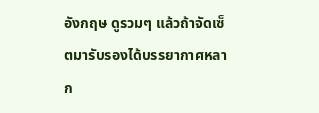อังกฤษ ดูรวมๆ แล้วถ้าจัดเซ็ตมารับรองได้บรรยากาศหลาก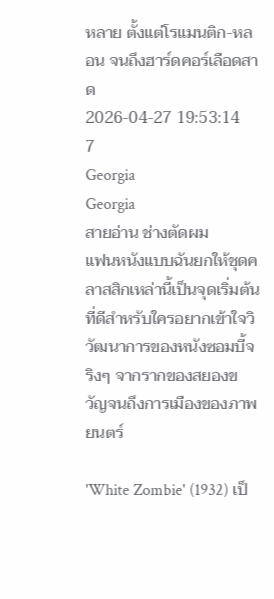หลาย ตั้งแต่โรแมนติก-หลอน จนถึงฮาร์ดคอร์เลือดสาด
2026-04-27 19:53:14
7
Georgia
Georgia
สายอ่าน ช่างตัดผม
แฟนหนังแบบฉันยกให้ชุดคลาสสิกเหล่านี้เป็นจุดเริ่มต้นที่ดีสำหรับใครอยากเข้าใจวิวัฒนาการของหนังซอมบี้จริงๆ จากรากของสยองขวัญจนถึงการเมืองของภาพยนตร์

'White Zombie' (1932) เป็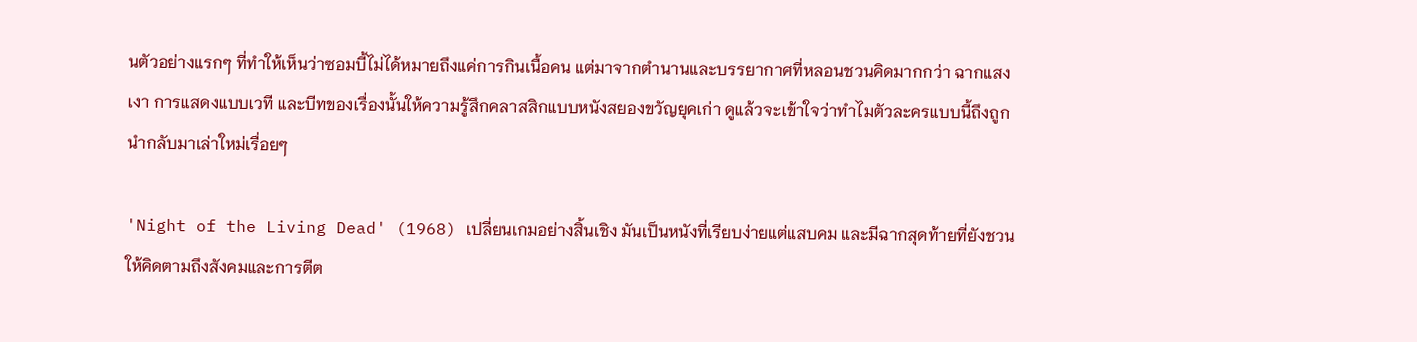นตัวอย่างแรกๆ ที่ทำให้เห็นว่าซอมบี้ไม่ได้หมายถึงแค่การกินเนื้อคน แต่มาจากตำนานและบรรยากาศที่หลอนชวนคิดมากกว่า ฉากแสงเงา การแสดงแบบเวที และบีทของเรื่องนั้นให้ความรู้สึกคลาสสิกแบบหนังสยองขวัญยุคเก่า ดูแล้วจะเข้าใจว่าทำไมตัวละครแบบนี้ถึงถูกนำกลับมาเล่าใหม่เรื่อยๆ

'Night of the Living Dead' (1968) เปลี่ยนเกมอย่างสิ้นเชิง มันเป็นหนังที่เรียบง่ายแต่แสบคม และมีฉากสุดท้ายที่ยังชวนให้คิดตามถึงสังคมและการตีต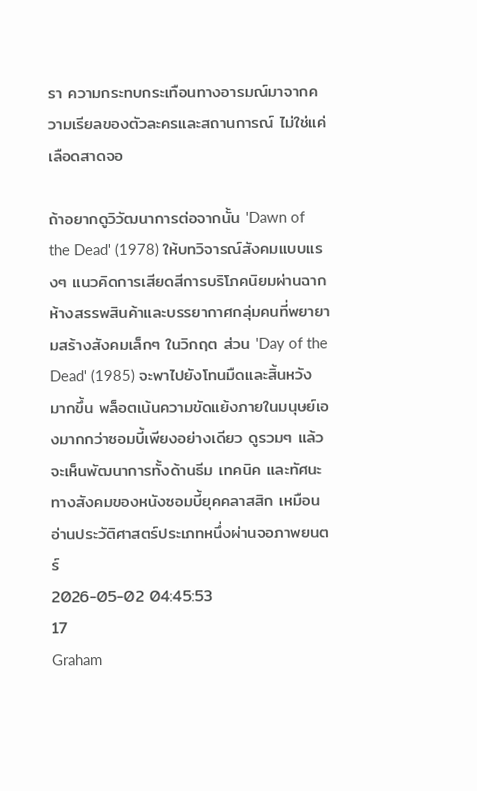รา ความกระทบกระเทือนทางอารมณ์มาจากความเรียลของตัวละครและสถานการณ์ ไม่ใช่แค่เลือดสาดจอ

ถ้าอยากดูวิวัฒนาการต่อจากนั้น 'Dawn of the Dead' (1978) ให้บทวิจารณ์สังคมแบบแรงๆ แนวคิดการเสียดสีการบริโภคนิยมผ่านฉากห้างสรรพสินค้าและบรรยากาศกลุ่มคนที่พยายามสร้างสังคมเล็กๆ ในวิกฤต ส่วน 'Day of the Dead' (1985) จะพาไปยังโทนมืดและสิ้นหวังมากขึ้น พล็อตเน้นความขัดแย้งภายในมนุษย์เองมากกว่าซอมบี้เพียงอย่างเดียว ดูรวมๆ แล้วจะเห็นพัฒนาการทั้งด้านธีม เทคนิค และทัศนะทางสังคมของหนังซอมบี้ยุคคลาสสิก เหมือนอ่านประวัติศาสตร์ประเภทหนึ่งผ่านจอภาพยนตร์
2026-05-02 04:45:53
17
Graham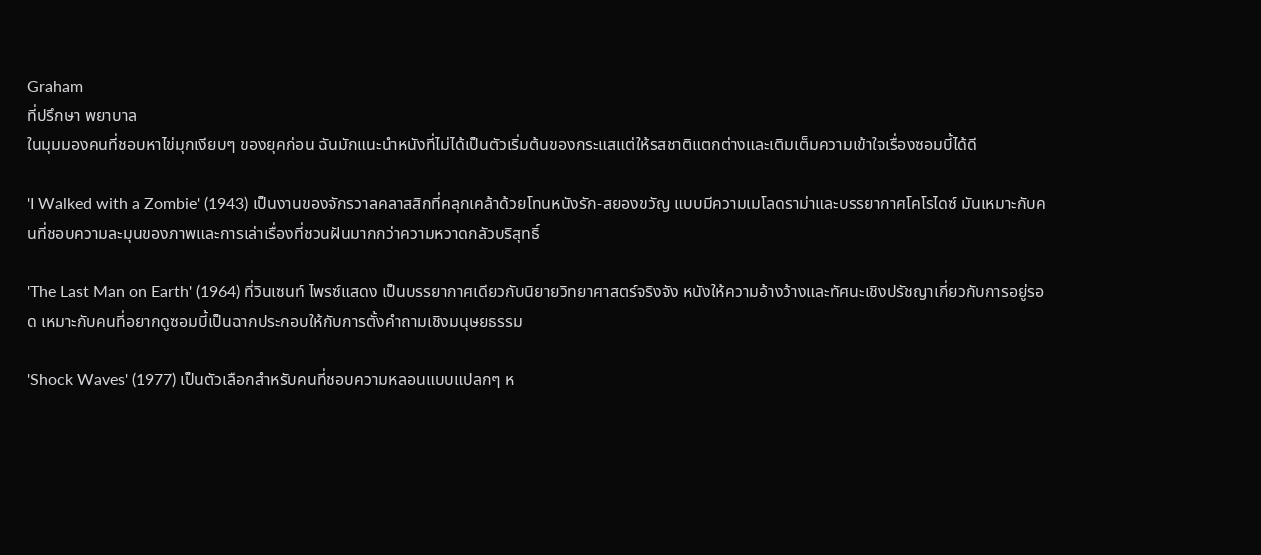Graham
ที่ปรึกษา พยาบาล
ในมุมมองคนที่ชอบหาไข่มุกเงียบๆ ของยุคก่อน ฉันมักแนะนำหนังที่ไม่ได้เป็นตัวเริ่มต้นของกระแสแต่ให้รสชาติแตกต่างและเติมเต็มความเข้าใจเรื่องซอมบี้ได้ดี

'I Walked with a Zombie' (1943) เป็นงานของจักรวาลคลาสสิกที่คลุกเคล้าด้วยโทนหนังรัก-สยองขวัญ แบบมีความเมโลดราม่าและบรรยากาศโคโรไดซ์ มันเหมาะกับคนที่ชอบความละมุนของภาพและการเล่าเรื่องที่ชวนฝันมากกว่าความหวาดกลัวบริสุทธิ์

'The Last Man on Earth' (1964) ที่วินเซนท์ ไพรซ์แสดง เป็นบรรยากาศเดียวกับนิยายวิทยาศาสตร์จริงจัง หนังให้ความอ้างว้างและทัศนะเชิงปรัชญาเกี่ยวกับการอยู่รอด เหมาะกับคนที่อยากดูซอมบี้เป็นฉากประกอบให้กับการตั้งคำถามเชิงมนุษยธรรม

'Shock Waves' (1977) เป็นตัวเลือกสำหรับคนที่ชอบความหลอนแบบแปลกๆ ห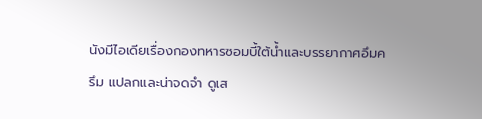นังมีไอเดียเรื่องกองทหารซอมบี้ใต้น้ำและบรรยากาศอึมครึม แปลกและน่าจดจำ ดูเส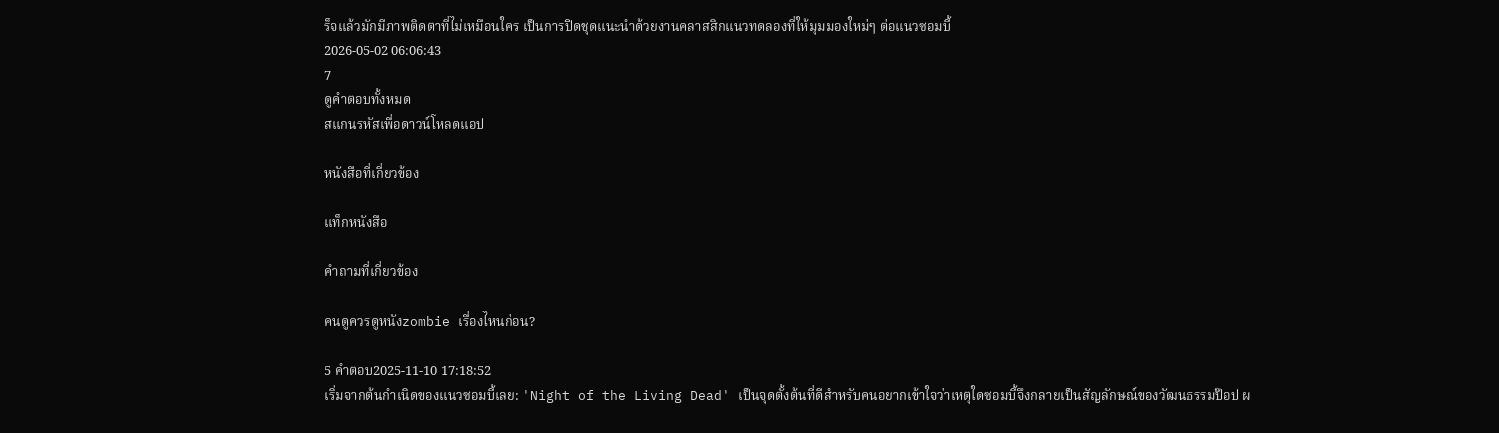ร็จแล้วมักมีภาพติดตาที่ไม่เหมือนใคร เป็นการปิดชุดแนะนำด้วยงานคลาสสิกแนวทดลองที่ให้มุมมองใหม่ๆ ต่อแนวซอมบี้
2026-05-02 06:06:43
7
ดูคำตอบทั้งหมด
สแกนรหัสเพื่อดาวน์โหลดแอป

หนังสือที่เกี่ยวข้อง

แท็กหนังสือ

คำถามที่เกี่ยวข้อง

คนดูควรดูหนังzombie เรื่องไหนก่อน?

5 คำตอบ2025-11-10 17:18:52
เริ่มจากต้นกำเนิดของแนวซอมบี้เลย: 'Night of the Living Dead' เป็นจุดตั้งต้นที่ดีสำหรับคนอยากเข้าใจว่าเหตุใดซอมบี้จึงกลายเป็นสัญลักษณ์ของวัฒนธรรมป๊อป ผ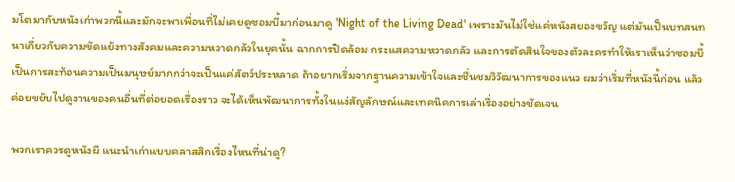มโตมากับหนังเก่าพวกนี้และมักจะพาเพื่อนที่ไม่เคยดูซอมบี้มาก่อนมาดู 'Night of the Living Dead' เพราะมันไม่ใช่แค่หนังสยองขวัญ แต่มันเป็นบทสนทนาเกี่ยวกับความขัดแย้งทางสังคมและความหวาดกลัวในยุคนั้น ฉากการปิดล้อม กระแสความหวาดกลัว และการตัดสินใจของตัวละครทำให้เราเห็นว่าซอมบี้เป็นการสะท้อนความเป็นมนุษย์มากกว่าจะเป็นแค่สัตว์ประหลาด ถ้าอยากเริ่มจากฐานความเข้าใจและชื่นชมวิวัฒนาการของแนว ผมว่าเริ่มที่หนังนี้ก่อน แล้วค่อยขยับไปดูงานของคนอื่นที่ต่อยอดเรื่องราว จะได้เห็นพัฒนาการทั้งในแง่สัญลักษณ์และเทคนิคการเล่าเรื่องอย่างชัดเจน

พวกเราควรดูหนังผี แนะนําเก่าแบบคลาสสิกเรื่องไหนที่น่าดู?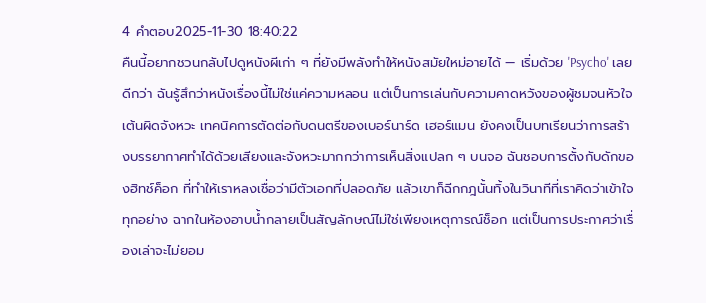4 คำตอบ2025-11-30 18:40:22
คืนนี้อยากชวนกลับไปดูหนังผีเก่า ๆ ที่ยังมีพลังทำให้หนังสมัยใหม่อายได้ — เริ่มด้วย 'Psycho' เลยดีกว่า ฉันรู้สึกว่าหนังเรื่องนี้ไม่ใช่แค่ความหลอน แต่เป็นการเล่นกับความคาดหวังของผู้ชมจนหัวใจเต้นผิดจังหวะ เทคนิคการตัดต่อกับดนตรีของเบอร์นาร์ด เฮอร์แมน ยังคงเป็นบทเรียนว่าการสร้างบรรยากาศทำได้ด้วยเสียงและจังหวะมากกว่าการเห็นสิ่งแปลก ๆ บนจอ ฉันชอบการตั้งกับดักของฮิทช์ค็อก ที่ทำให้เราหลงเชื่อว่ามีตัวเอกที่ปลอดภัย แล้วเขาก็ฉีกกฎนั้นทิ้งในวินาทีที่เราคิดว่าเข้าใจทุกอย่าง ฉากในห้องอาบน้ำกลายเป็นสัญลักษณ์ไม่ใช่เพียงเหตุการณ์ช็อก แต่เป็นการประกาศว่าเรื่องเล่าจะไม่ยอม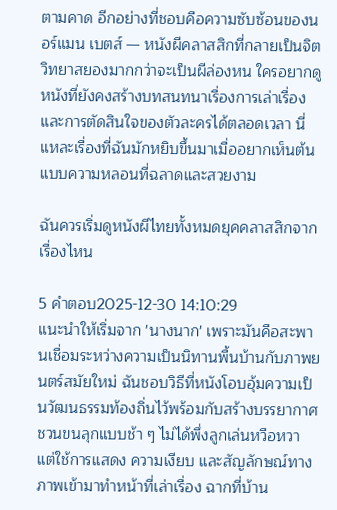ตามคาด อีกอย่างที่ชอบคือความซับซ้อนของนอร์แมน เบตส์ — หนังผีคลาสสิกที่กลายเป็นจิตวิทยาสยองมากกว่าจะเป็นผีล่องหน ใครอยากดูหนังที่ยังคงสร้างบทสนทนาเรื่องการเล่าเรื่องและการตัดสินใจของตัวละครได้ตลอดเวลา นี่แหละเรื่องที่ฉันมักหยิบขึ้นมาเมื่ออยากเห็นต้นแบบความหลอนที่ฉลาดและสวยงาม

ฉันควรเริ่มดูหนังผีไทยทั้งหมดยุคคลาสสิกจากเรื่องไหน

5 คำตอบ2025-12-30 14:10:29
แนะนำให้เริ่มจาก 'นางนาก' เพราะมันคือสะพานเชื่อมระหว่างความเป็นนิทานพื้นบ้านกับภาพยนตร์สมัยใหม่ ฉันชอบวิธีที่หนังโอบอุ้มความเป็นวัฒนธรรมท้องถิ่นไว้พร้อมกับสร้างบรรยากาศชวนขนลุกแบบช้า ๆ ไม่ได้พึ่งลูกเล่นหวือหวา แต่ใช้การแสดง ความเงียบ และสัญลักษณ์ทางภาพเข้ามาทำหน้าที่เล่าเรื่อง ฉากที่บ้าน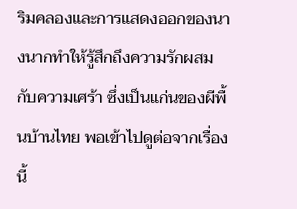ริมคลองและการแสดงออกของนางนากทำให้รู้สึกถึงความรักผสมกับความเศร้า ซึ่งเป็นแก่นของผีพื้นบ้านไทย พอเข้าไปดูต่อจากเรื่องนี้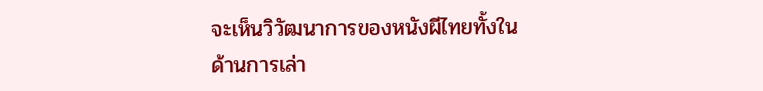จะเห็นวิวัฒนาการของหนังผีไทยทั้งในด้านการเล่า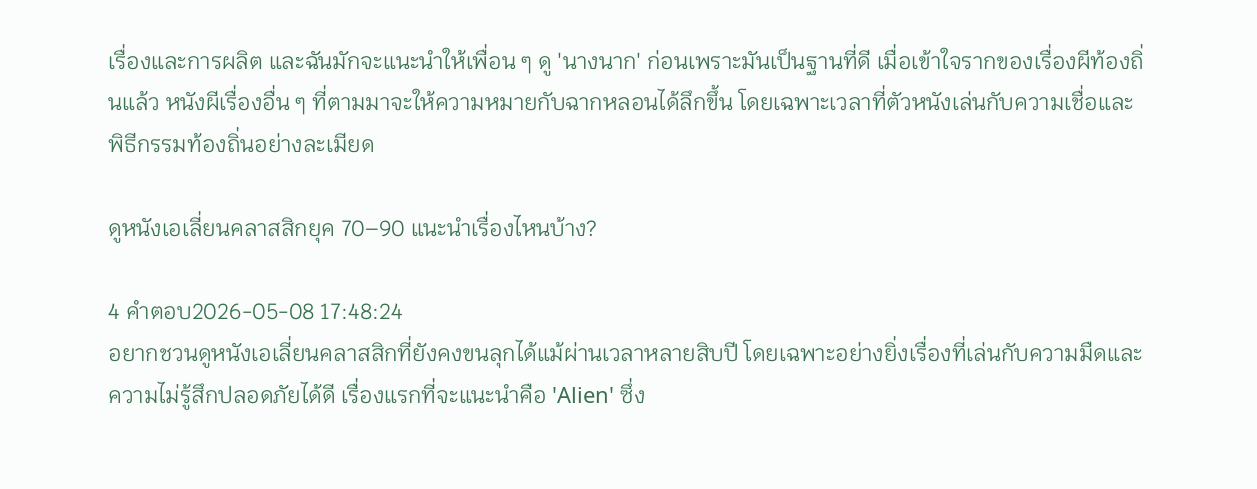เรื่องและการผลิต และฉันมักจะแนะนำให้เพื่อน ๆ ดู 'นางนาก' ก่อนเพราะมันเป็นฐานที่ดี เมื่อเข้าใจรากของเรื่องผีท้องถิ่นแล้ว หนังผีเรื่องอื่น ๆ ที่ตามมาจะให้ความหมายกับฉากหลอนได้ลึกขึ้น โดยเฉพาะเวลาที่ตัวหนังเล่นกับความเชื่อและพิธีกรรมท้องถิ่นอย่างละเมียด

ดูหนังเอเลี่ยนคลาสสิกยุค 70–90 แนะนำเรื่องไหนบ้าง?

4 คำตอบ2026-05-08 17:48:24
อยากชวนดูหนังเอเลี่ยนคลาสสิกที่ยังคงขนลุกได้แม้ผ่านเวลาหลายสิบปี โดยเฉพาะอย่างยิ่งเรื่องที่เล่นกับความมืดและความไม่รู้สึกปลอดภัยได้ดี เรื่องแรกที่จะแนะนำคือ 'Alien' ซึ่ง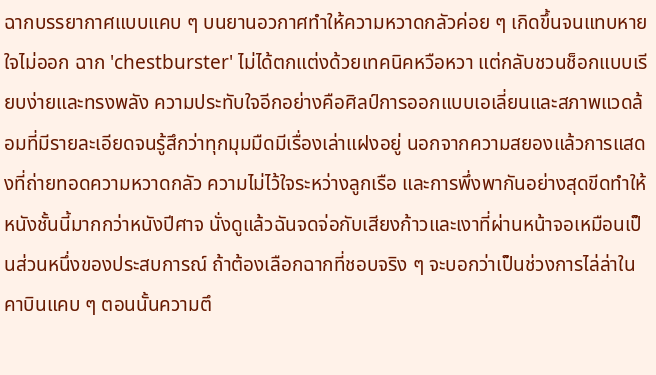ฉากบรรยากาศแบบแคบ ๆ บนยานอวกาศทำให้ความหวาดกลัวค่อย ๆ เกิดขึ้นจนแทบหายใจไม่ออก ฉาก 'chestburster' ไม่ได้ตกแต่งด้วยเทคนิคหวือหวา แต่กลับชวนช็อกแบบเรียบง่ายและทรงพลัง ความประทับใจอีกอย่างคือศิลป์การออกแบบเอเลี่ยนและสภาพแวดล้อมที่มีรายละเอียดจนรู้สึกว่าทุกมุมมืดมีเรื่องเล่าแฝงอยู่ นอกจากความสยองแล้วการแสดงที่ถ่ายทอดความหวาดกลัว ความไม่ไว้ใจระหว่างลูกเรือ และการพึ่งพากันอย่างสุดขีดทำให้หนังชั้นนี้มากกว่าหนังปีศาจ นั่งดูแล้วฉันจดจ่อกับเสียงก้าวและเงาที่ผ่านหน้าจอเหมือนเป็นส่วนหนึ่งของประสบการณ์ ถ้าต้องเลือกฉากที่ชอบจริง ๆ จะบอกว่าเป็นช่วงการไล่ล่าในคาบินแคบ ๆ ตอนนั้นความตึ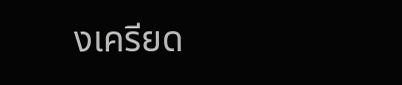งเครียด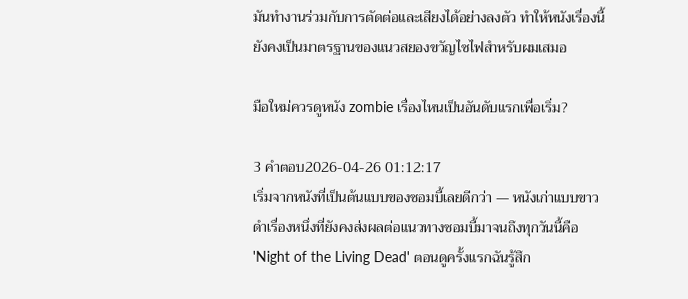มันทำงานร่วมกับการตัดต่อและเสียงได้อย่างลงตัว ทำให้หนังเรื่องนี้ยังคงเป็นมาตรฐานของแนวสยองขวัญไซไฟสำหรับผมเสมอ

มือใหม่ควรดูหนัง zombie เรื่องไหนเป็นอันดับแรกเพื่อเริ่ม?

3 คำตอบ2026-04-26 01:12:17
เริ่มจากหนังที่เป็นต้นแบบของซอมบี้เลยดีกว่า — หนังเก่าแบบขาวดำเรื่องหนึ่งที่ยังคงส่งผลต่อแนวทางซอมบี้มาจนถึงทุกวันนี้คือ 'Night of the Living Dead' ตอนดูครั้งแรกฉันรู้สึก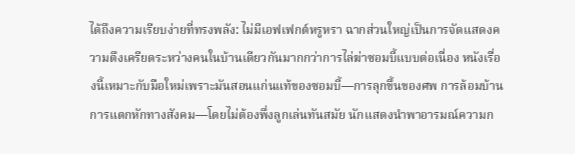ได้ถึงความเรียบง่ายที่ทรงพลัง: ไม่มีเอฟเฟกต์หรูหรา ฉากส่วนใหญ่เป็นการจัดแสดงความตึงเครียดระหว่างคนในบ้านเดียวกันมากกว่าการไล่ฆ่าซอมบี้แบบต่อเนื่อง หนังเรื่องนี้เหมาะกับมือใหม่เพราะมันสอนแก่นแท้ของซอมบี้—การลุกขึ้นของศพ การล้อมบ้าน การแตกหักทางสังคม—โดยไม่ต้องพึ่งลูกเล่นทันสมัย นักแสดงนำพาอารมณ์ความก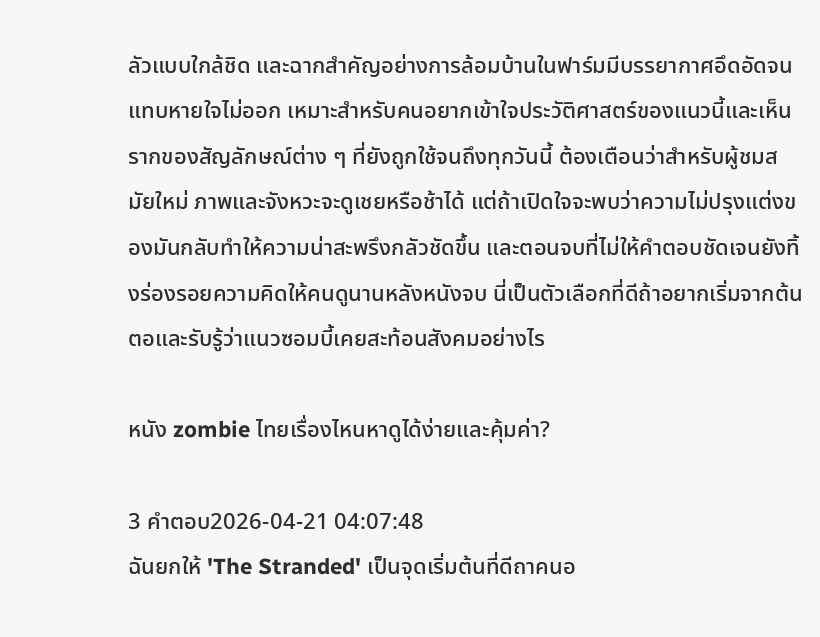ลัวแบบใกล้ชิด และฉากสำคัญอย่างการล้อมบ้านในฟาร์มมีบรรยากาศอึดอัดจนแทบหายใจไม่ออก เหมาะสำหรับคนอยากเข้าใจประวัติศาสตร์ของแนวนี้และเห็นรากของสัญลักษณ์ต่าง ๆ ที่ยังถูกใช้จนถึงทุกวันนี้ ต้องเตือนว่าสำหรับผู้ชมสมัยใหม่ ภาพและจังหวะจะดูเชยหรือช้าได้ แต่ถ้าเปิดใจจะพบว่าความไม่ปรุงแต่งของมันกลับทำให้ความน่าสะพรึงกลัวชัดขึ้น และตอนจบที่ไม่ให้คำตอบชัดเจนยังทิ้งร่องรอยความคิดให้คนดูนานหลังหนังจบ นี่เป็นตัวเลือกที่ดีถ้าอยากเริ่มจากต้นตอและรับรู้ว่าแนวซอมบี้เคยสะท้อนสังคมอย่างไร

หนัง zombie ไทยเรื่องไหนหาดูได้ง่ายและคุ้มค่า?

3 คำตอบ2026-04-21 04:07:48
ฉันยกให้ 'The Stranded' เป็นจุดเริ่มต้นที่ดีถาคนอ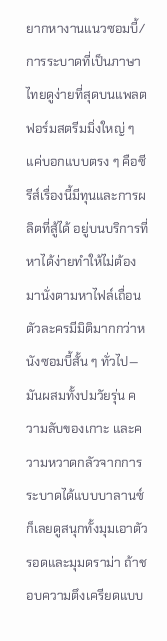ยากหางานแนวซอมบี้/การระบาดที่เป็นภาษาไทยดูง่ายที่สุดบนแพลตฟอร์มสตรีมมิ่งใหญ่ ๆ แค่บอกแบบตรง ๆ คือซีรีส์เรื่องนี้มีทุนและการผลิตที่สู้ได้ อยู่บนบริการที่หาได้ง่ายทำให้ไม่ต้องมานั่งตามหาไฟล์เถื่อน ตัวละครมีมิติมากกว่าหนังซอมบี้สั้น ๆ ทั่วไป—มันผสมทั้งปมวัยรุ่น ความลับของเกาะ และความหวาดกลัวจากการระบาดได้แบบบาลานซ์ ก็เลยดูสนุกทั้งมุมเอาตัวรอดและมุมดราม่า ถ้าชอบความตึงเครียดแบบ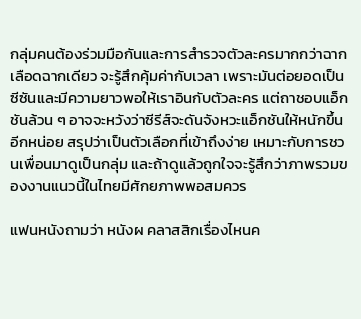กลุ่มคนต้องร่วมมือกันและการสำรวจตัวละครมากกว่าฉากเลือดฉากเดียว จะรู้สึกคุ้มค่ากับเวลา เพราะมันต่อยอดเป็นซีซันและมีความยาวพอให้เราอินกับตัวละคร แต่ถาชอบแอ็กชันล้วน ๆ อาจจะหวังว่าซีรีส์จะดันจังหวะแอ็กชันให้หนักขึ้นอีกหน่อย สรุปว่าเป็นตัวเลือกที่เข้าถึงง่าย เหมาะกับการชวนเพื่อนมาดูเป็นกลุ่ม และถ้าดูแล้วถูกใจจะรู้สึกว่าภาพรวมของงานแนวนี้ในไทยมีศักยภาพพอสมควร

แฟนหนังถามว่า หนังผ คลาสสิกเรื่องไหนค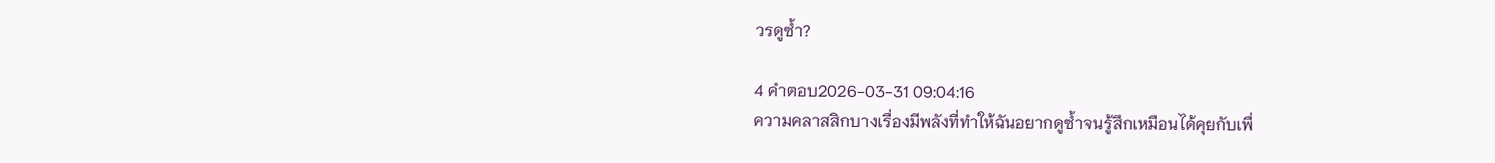วรดูซ้ำ?

4 คำตอบ2026-03-31 09:04:16
ความคลาสสิกบางเรื่องมีพลังที่ทำให้ฉันอยากดูซ้ำจนรู้สึกเหมือนได้คุยกับเพื่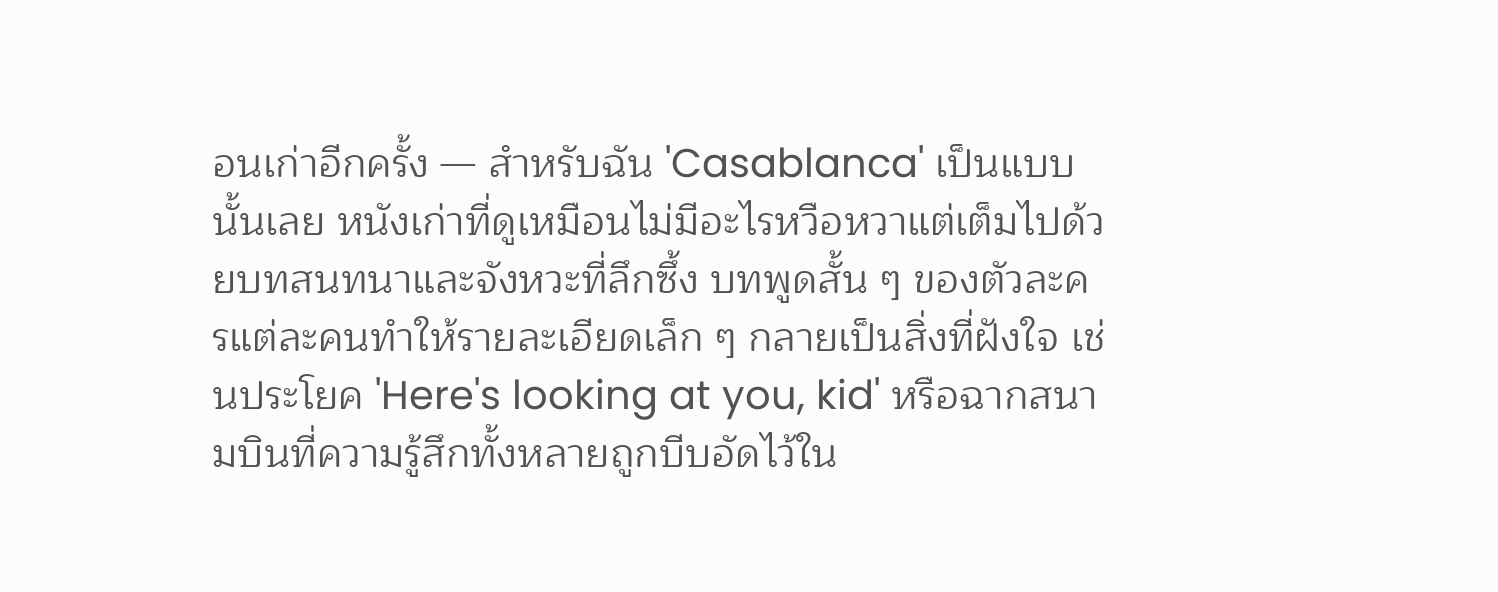อนเก่าอีกครั้ง — สำหรับฉัน 'Casablanca' เป็นแบบนั้นเลย หนังเก่าที่ดูเหมือนไม่มีอะไรหวือหวาแต่เต็มไปด้วยบทสนทนาและจังหวะที่ลึกซึ้ง บทพูดสั้น ๆ ของตัวละครแต่ละคนทำให้รายละเอียดเล็ก ๆ กลายเป็นสิ่งที่ฝังใจ เช่นประโยค 'Here's looking at you, kid' หรือฉากสนามบินที่ความรู้สึกทั้งหลายถูกบีบอัดไว้ใน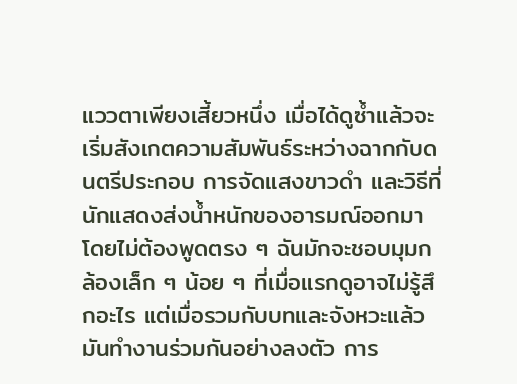แววตาเพียงเสี้ยวหนึ่ง เมื่อได้ดูซ้ำแล้วจะเริ่มสังเกตความสัมพันธ์ระหว่างฉากกับดนตรีประกอบ การจัดแสงขาวดำ และวิธีที่นักแสดงส่งน้ำหนักของอารมณ์ออกมาโดยไม่ต้องพูดตรง ๆ ฉันมักจะชอบมุมกล้องเล็ก ๆ น้อย ๆ ที่เมื่อแรกดูอาจไม่รู้สึกอะไร แต่เมื่อรวมกับบทและจังหวะแล้วมันทำงานร่วมกันอย่างลงตัว การ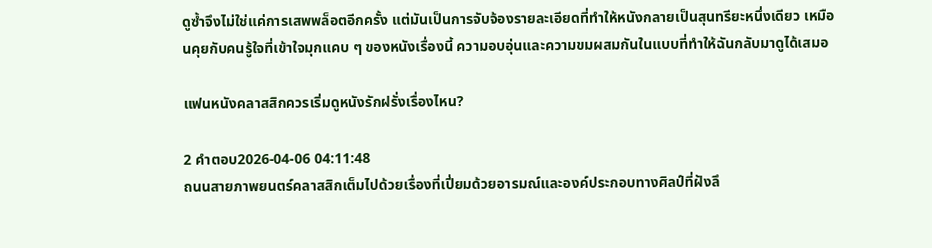ดูซ้ำจึงไม่ใช่แค่การเสพพล็อตอีกครั้ง แต่มันเป็นการจับจ้องรายละเอียดที่ทำให้หนังกลายเป็นสุนทรียะหนึ่งเดียว เหมือนคุยกับคนรู้ใจที่เข้าใจมุกแคบ ๆ ของหนังเรื่องนี้ ความอบอุ่นและความขมผสมกันในแบบที่ทำให้ฉันกลับมาดูได้เสมอ

แฟนหนังคลาสสิกควรเริ่มดูหนังรักฝรั่งเรื่องไหน?

2 คำตอบ2026-04-06 04:11:48
ถนนสายภาพยนตร์คลาสสิกเต็มไปด้วยเรื่องที่เปี่ยมด้วยอารมณ์และองค์ประกอบทางศิลป์ที่ฝังลึ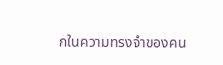กในความทรงจำของคน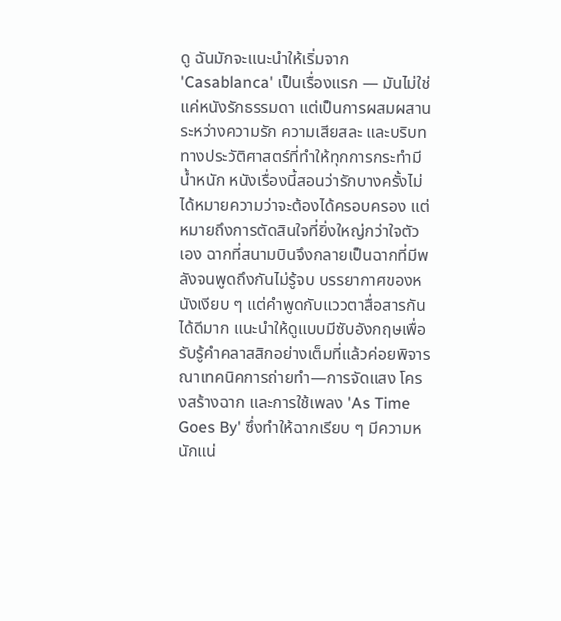ดู ฉันมักจะแนะนำให้เริ่มจาก 'Casablanca' เป็นเรื่องแรก — มันไม่ใช่แค่หนังรักธรรมดา แต่เป็นการผสมผสานระหว่างความรัก ความเสียสละ และบริบททางประวัติศาสตร์ที่ทำให้ทุกการกระทำมีน้ำหนัก หนังเรื่องนี้สอนว่ารักบางครั้งไม่ได้หมายความว่าจะต้องได้ครอบครอง แต่หมายถึงการตัดสินใจที่ยิ่งใหญ่กว่าใจตัวเอง ฉากที่สนามบินจึงกลายเป็นฉากที่มีพลังจนพูดถึงกันไม่รู้จบ บรรยากาศของหนังเงียบ ๆ แต่คำพูดกับแววตาสื่อสารกันได้ดีมาก แนะนำให้ดูแบบมีซับอังกฤษเพื่อรับรู้คำคลาสสิกอย่างเต็มที่แล้วค่อยพิจารณาเทคนิคการถ่ายทำ—การจัดแสง โครงสร้างฉาก และการใช้เพลง 'As Time Goes By' ซึ่งทำให้ฉากเรียบ ๆ มีความหนักแน่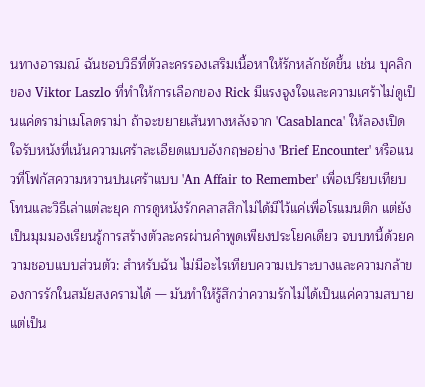นทางอารมณ์ ฉันชอบวิธีที่ตัวละครรองเสริมเนื้อหาให้รักหลักชัดขึ้น เช่น บุคลิกของ Viktor Laszlo ที่ทำให้การเลือกของ Rick มีแรงจูงใจและความเศร้าไม่ดูเป็นแค่ดราม่าเมโลดราม่า ถ้าจะขยายเส้นทางหลังจาก 'Casablanca' ให้ลองเปิดใจรับหนังที่เน้นความเศร้าละเอียดแบบอังกฤษอย่าง 'Brief Encounter' หรือแนวที่โฟกัสความหวานปนเศร้าแบบ 'An Affair to Remember' เพื่อเปรียบเทียบโทนและวิธีเล่าแต่ละยุค การดูหนังรักคลาสสิกไม่ได้มีไว้แค่เพื่อโรแมนติก แต่ยังเป็นมุมมองเรียนรู้การสร้างตัวละครผ่านคำพูดเพียงประโยคเดียว จบบทนี้ด้วยความชอบแบบส่วนตัว: สำหรับฉัน ไม่มีอะไรเทียบความเปราะบางและความกล้าของการรักในสมัยสงครามได้ — มันทำให้รู้สึกว่าความรักไม่ได้เป็นแค่ความสบาย แต่เป็น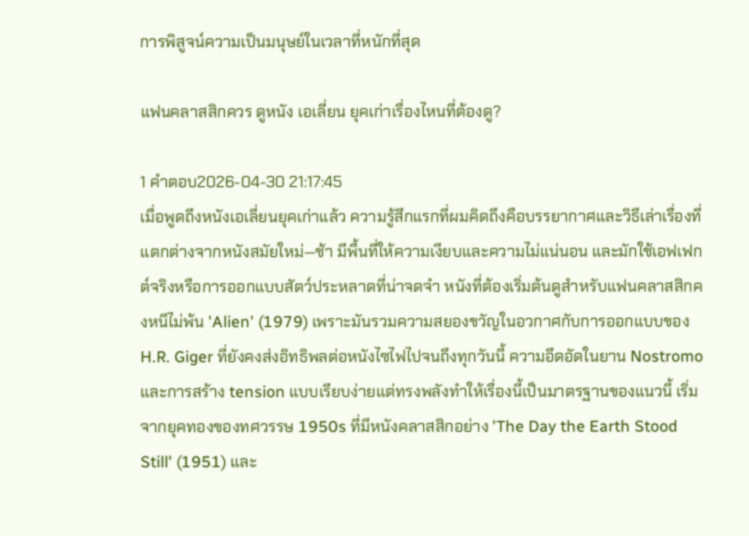การพิสูจน์ความเป็นมนุษย์ในเวลาที่หนักที่สุด

แฟนคลาสสิกควร ดูหนัง เอเลี่ยน ยุคเก่าเรื่องไหนที่ต้องดู?

1 คำตอบ2026-04-30 21:17:45
เมื่อพูดถึงหนังเอเลี่ยนยุคเก่าแล้ว ความรู้สึกแรกที่ผมคิดถึงคือบรรยากาศและวิธีเล่าเรื่องที่แตกต่างจากหนังสมัยใหม่—ช้า มีพื้นที่ให้ความเงียบและความไม่แน่นอน และมักใช้เอฟเฟกต์จริงหรือการออกแบบสัตว์ประหลาดที่น่าจดจำ หนังที่ต้องเริ่มต้นดูสำหรับแฟนคลาสสิกคงหนีไม่พ้น 'Alien' (1979) เพราะมันรวมความสยองขวัญในอวกาศกับการออกแบบของ H.R. Giger ที่ยังคงส่งอิทธิพลต่อหนังไซไฟไปจนถึงทุกวันนี้ ความอึดอัดในยาน Nostromo และการสร้าง tension แบบเรียบง่ายแต่ทรงพลังทำให้เรื่องนี้เป็นมาตรฐานของแนวนี้ เริ่มจากยุคทองของทศวรรษ 1950s ที่มีหนังคลาสสิกอย่าง 'The Day the Earth Stood Still' (1951) และ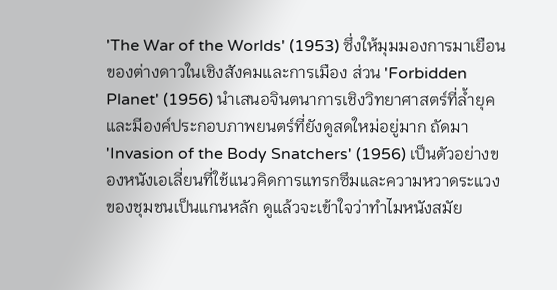'The War of the Worlds' (1953) ซึ่งให้มุมมองการมาเยือนของต่างดาวในเชิงสังคมและการเมือง ส่วน 'Forbidden Planet' (1956) นำเสนอจินตนาการเชิงวิทยาศาสตร์ที่ล้ำยุคและมีองค์ประกอบภาพยนตร์ที่ยังดูสดใหม่อยู่มาก ถัดมา 'Invasion of the Body Snatchers' (1956) เป็นตัวอย่างของหนังเอเลี่ยนที่ใช้แนวคิดการแทรกซึมและความหวาดระแวงของชุมชนเป็นแกนหลัก ดูแล้วจะเข้าใจว่าทำไมหนังสมัย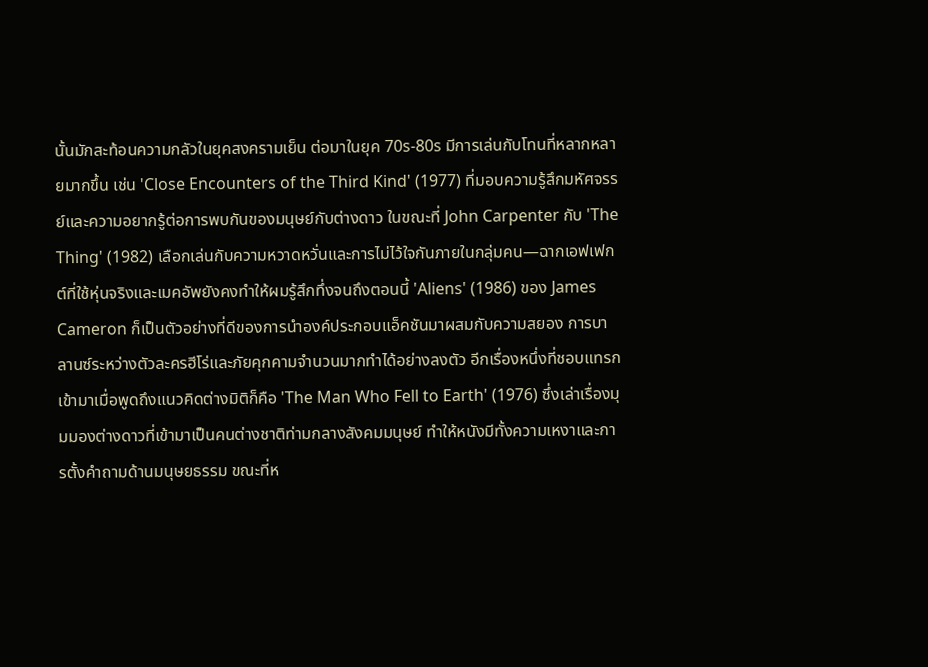นั้นมักสะท้อนความกลัวในยุคสงครามเย็น ต่อมาในยุค 70s-80s มีการเล่นกับโทนที่หลากหลายมากขึ้น เช่น 'Close Encounters of the Third Kind' (1977) ที่มอบความรู้สึกมหัศจรรย์และความอยากรู้ต่อการพบกันของมนุษย์กับต่างดาว ในขณะที่ John Carpenter กับ 'The Thing' (1982) เลือกเล่นกับความหวาดหวั่นและการไม่ไว้ใจกันภายในกลุ่มคน—ฉากเอฟเฟกต์ที่ใช้หุ่นจริงและเมคอัพยังคงทำให้ผมรู้สึกทึ่งจนถึงตอนนี้ 'Aliens' (1986) ของ James Cameron ก็เป็นตัวอย่างที่ดีของการนำองค์ประกอบแอ็คชันมาผสมกับความสยอง การบาลานซ์ระหว่างตัวละครฮีโร่และภัยคุกคามจำนวนมากทำได้อย่างลงตัว อีกเรื่องหนึ่งที่ชอบแทรกเข้ามาเมื่อพูดถึงแนวคิดต่างมิติก็คือ 'The Man Who Fell to Earth' (1976) ซึ่งเล่าเรื่องมุมมองต่างดาวที่เข้ามาเป็นคนต่างชาติท่ามกลางสังคมมนุษย์ ทำให้หนังมีทั้งความเหงาและการตั้งคำถามด้านมนุษยธรรม ขณะที่ห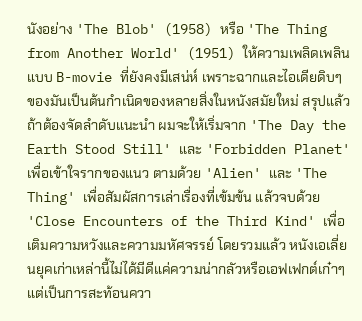นังอย่าง 'The Blob' (1958) หรือ 'The Thing from Another World' (1951) ให้ความเพลิดเพลินแบบ B-movie ที่ยังคงมีเสน่ห์ เพราะฉากและไอเดียดิบๆ ของมันเป็นต้นกำเนิดของหลายสิ่งในหนังสมัยใหม่ สรุปแล้วถ้าต้องจัดลำดับแนะนำ ผมจะให้เริ่มจาก 'The Day the Earth Stood Still' และ 'Forbidden Planet' เพื่อเข้าใจรากของแนว ตามด้วย 'Alien' และ 'The Thing' เพื่อสัมผัสการเล่าเรื่องที่เข้มข้น แล้วจบด้วย 'Close Encounters of the Third Kind' เพื่อเติมความหวังและความมหัศจรรย์ โดยรวมแล้ว หนังเอเลี่ยนยุคเก่าเหล่านี้ไม่ได้มีดีแค่ความน่ากลัวหรือเอฟเฟกต์เก๋าๆ แต่เป็นการสะท้อนควา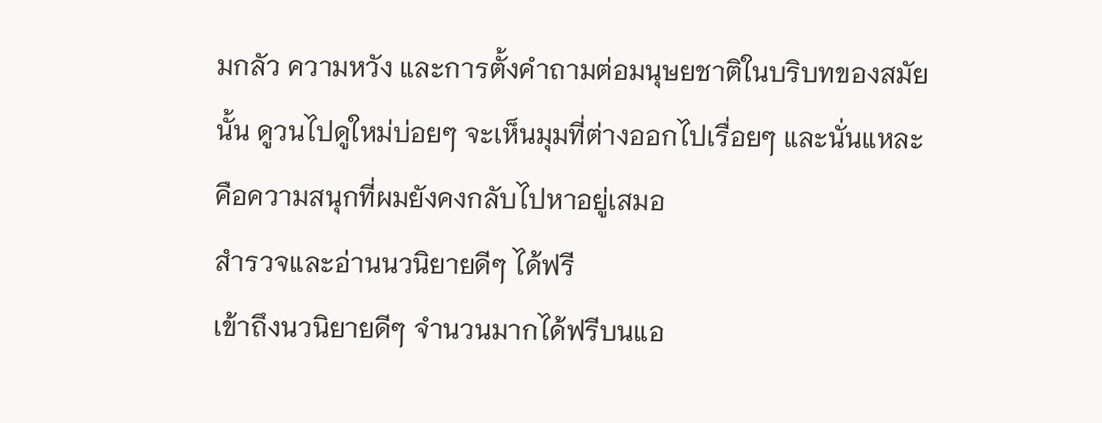มกลัว ความหวัง และการตั้งคำถามต่อมนุษยชาติในบริบทของสมัยนั้น ดูวนไปดูใหม่บ่อยๆ จะเห็นมุมที่ต่างออกไปเรื่อยๆ และนั่นแหละคือความสนุกที่ผมยังคงกลับไปหาอยู่เสมอ
สำรวจและอ่านนวนิยายดีๆ ได้ฟรี
เข้าถึงนวนิยายดีๆ จำนวนมากได้ฟรีบนแอ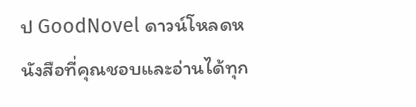ป GoodNovel ดาวน์โหลดหนังสือที่คุณชอบและอ่านได้ทุก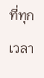ที่ทุกเวลา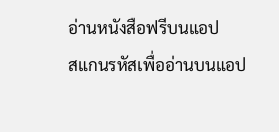อ่านหนังสือฟรีบนแอป
สแกนรหัสเพื่ออ่านบนแอป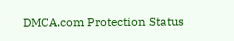DMCA.com Protection Status